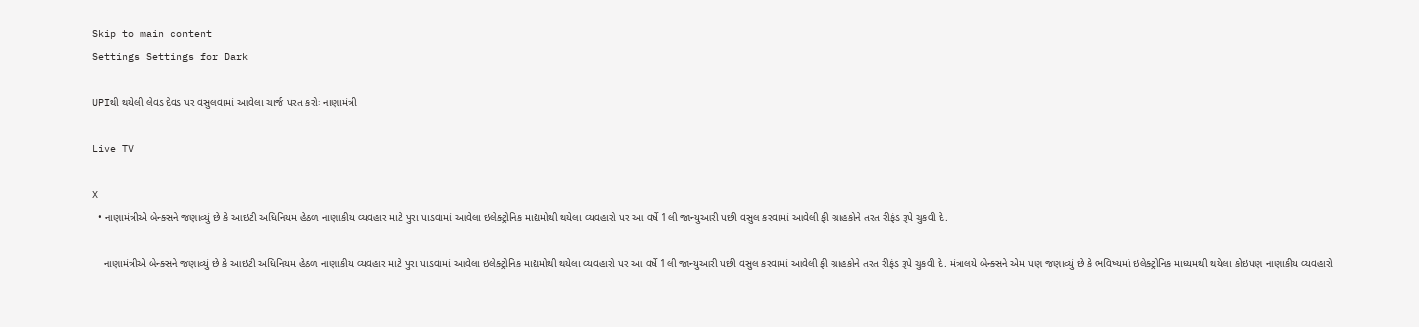Skip to main content
Settings Settings for Dark

UPIથી થયેલી લેવડ દેવડ પર વસુલવામાં આવેલા ચાર્જ પરત કરોઃ નાણામંત્રી

Live TV

X
  • નાણામંત્રીએ બેન્ક્સને જણાવ્યું છે કે આઇટી અધિનિયમ હેઠળ નાણાકીય વ્યવહાર માટે પુરા પાડવામાં આવેલા ઇલેક્ટ્રોનિક માદ્યમોથી થયેલા વ્યવહારો પર આ વર્ષે 1લી જાન્યુઆરી પછી વસુલ કરવામાં આવેલી ફી ગ્રાહકોને તરત રીફંડ રૂપે ચુકવી દે.

    નાણામંત્રીએ બેન્ક્સને જણાવ્યું છે કે આઇટી અધિનિયમ હેઠળ નાણાકીય વ્યવહાર માટે પુરા પાડવામાં આવેલા ઇલેક્ટ્રોનિક માદ્યમોથી થયેલા વ્યવહારો પર આ વર્ષે 1લી જાન્યુઆરી પછી વસુલ કરવામાં આવેલી ફી ગ્રાહકોને તરત રીફંડ રૂપે ચુકવી દે. મંત્રાલયે બેન્ક્સને એમ પણ જણાવ્યું છે કે ભવિષ્યમાં ઇલેક્ટ્રોનિક માધ્યમથી થયેલા કોઇપણ નાણાકીય વ્યવહારો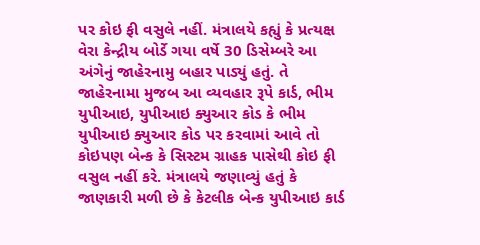પર કોઇ ફી વસુલે નહીં. મંત્રાલયે કહ્યું કે પ્રત્યક્ષ વેરા કેન્દ્રીય બોર્ડે ગયા વર્ષે 30 ડિસેમ્બરે આ અંગેનું જાહેરનામુ બહાર પાડ્યું હતું. તે જાહેરનામા મુજબ આ વ્યવહાર રૂપે કાર્ડ, ભીમ યુપીઆઇ, યુપીઆઇ ક્યુઆર કોડ કે ભીમ યુપીઆઇ ક્યુઆર કોડ પર કરવામાં આવે તો કોઇપણ બેન્ક કે સિસ્ટમ ગ્રાહક પાસેથી કોઇ ફી વસુલ નહીં કરે. મંત્રાલયે જણાવ્યું હતું કે જાણકારી મળી છે કે કેટલીક બેન્ક યુપીઆઇ કાર્ડ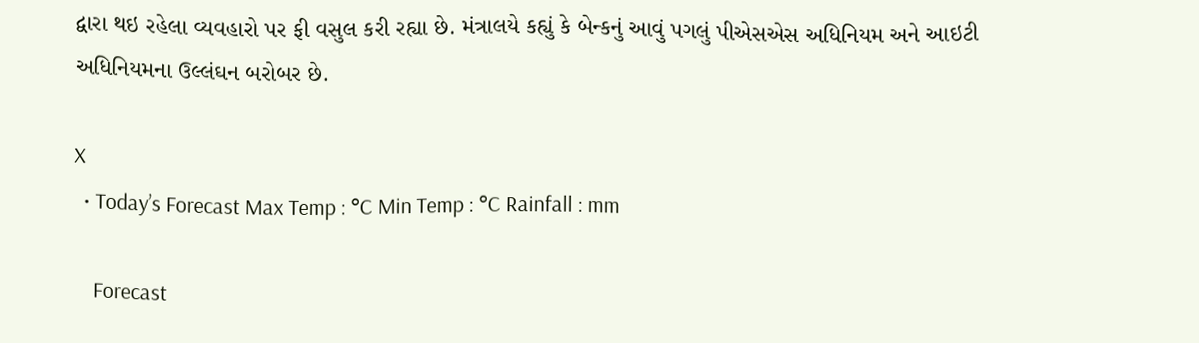દ્વારા થઇ રહેલા વ્યવહારો પર ફી વસુલ કરી રહ્યા છે. મંત્રાલયે કહ્યું કે બેન્કનું આવું પગલું પીએસએસ અધિનિયમ અને આઇટી અધિનિયમના ઉલ્લંઘન બરોબર છે.

X
  • Today’s Forecast Max Temp : °C Min Temp : °C Rainfall : mm

    Forecast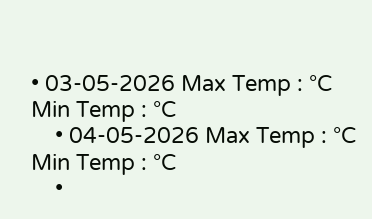• 03-05-2026 Max Temp : °C Min Temp : °C
    • 04-05-2026 Max Temp : °C Min Temp : °C
    •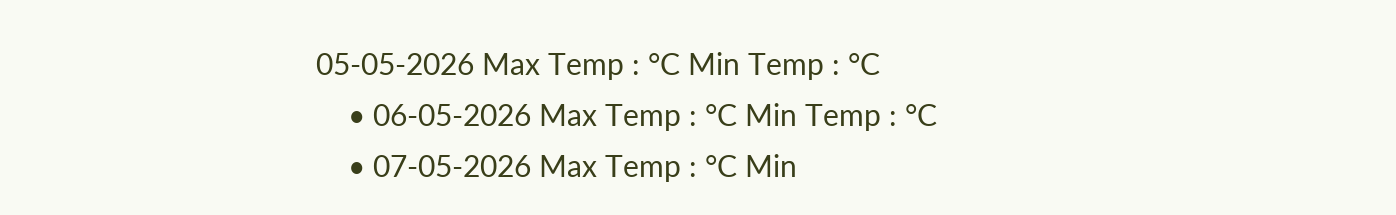05-05-2026 Max Temp : °C Min Temp : °C
    • 06-05-2026 Max Temp : °C Min Temp : °C
    • 07-05-2026 Max Temp : °C Min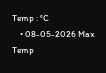Temp : °C
    • 08-05-2026 Max Temp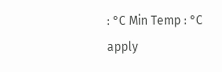: °C Min Temp : °C
apply